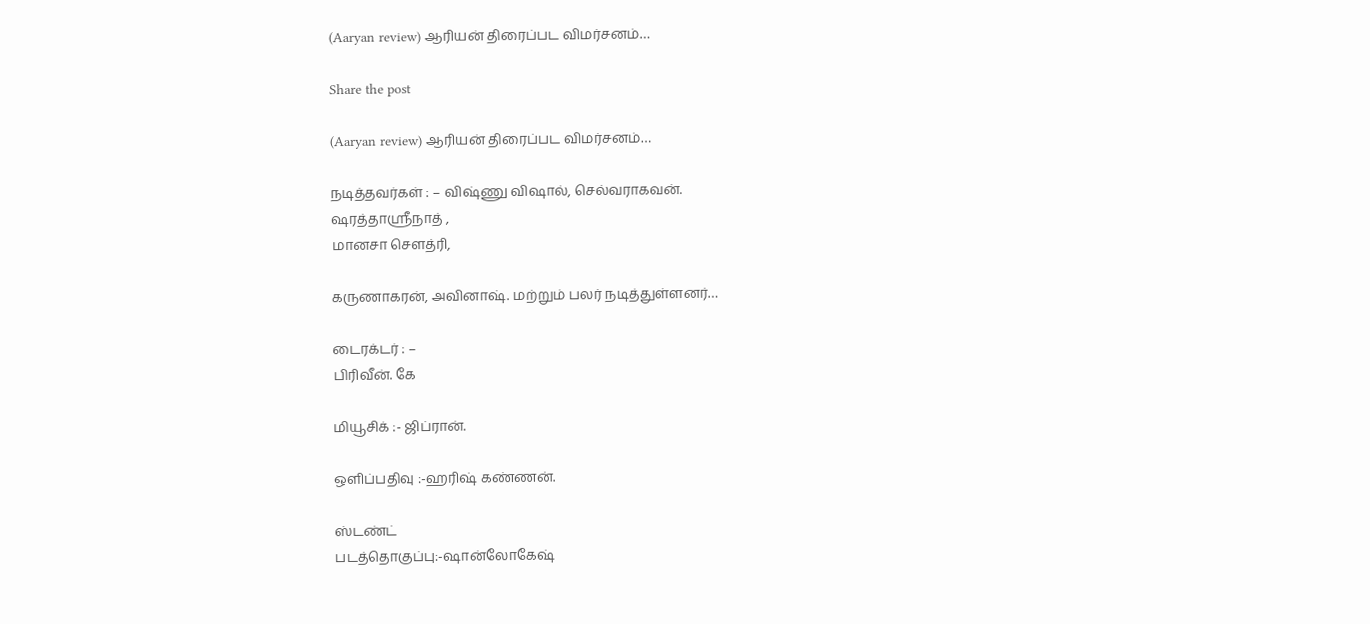(Aaryan review) ஆரியன் திரைப்பட விமர்சனம்…

Share the post

(Aaryan review) ஆரியன் திரைப்பட விமர்சனம்…

நடித்தவர்கள் : – விஷ்ணு விஷால், செல்வராகவன்.
ஷரத்தாஸ்ரீநாத் ,
மானசா செளத்ரி,

கருணாகரன், அவினாஷ். மற்றும் பலர் நடித்துள்ளனர்…

டைரக்டர் : –
பிரிவீன். கே

மியூசிக் :- ஜிப்ரான்.

ஒளிப்பதிவு :-ஹரிஷ் கண்ணன்.

ஸ்டண்ட்
படத்தொகுப்பு:-ஷான்லோகேஷ்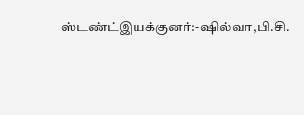ஸ்டண்ட்இயக்குனர்:-ஷில்வா,பி.சி.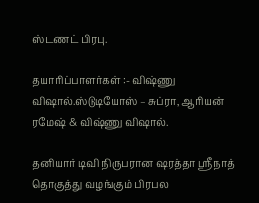ஸ்டணட் பிரபு.

தயாரிப்பாளர்கள் :- விஷ்ணு விஷால்.ஸ்டுடியோஸ் – சுப்ரா, ஆரியன் ரமேஷ் & விஷ்ணு விஷால்.

தனியார் டிவி நிருபரான ஷரத்தா ஸ்ரீநாத் தொகுத்து வழங்கும் பிரபல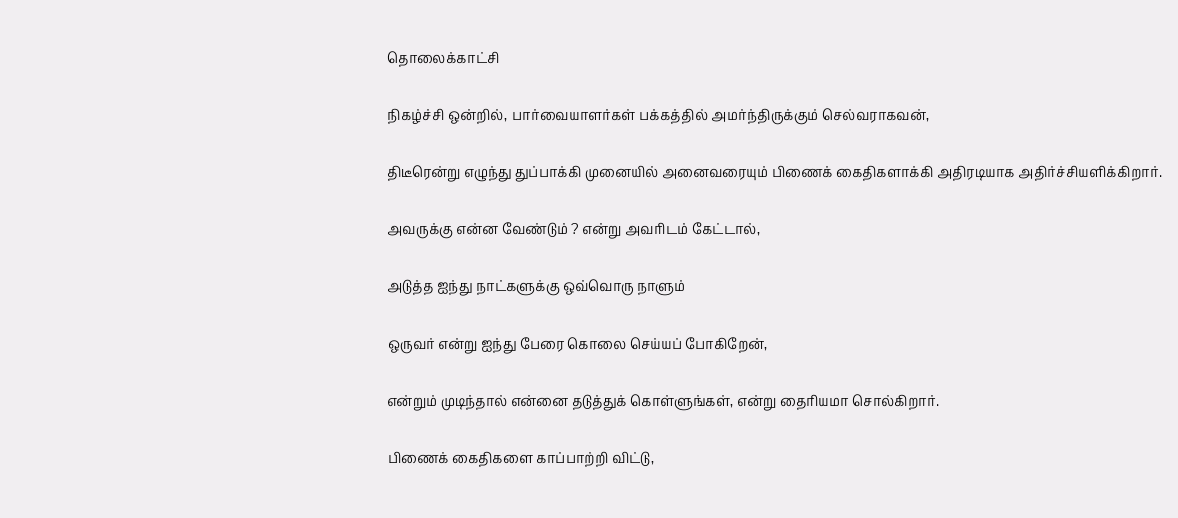தொலைக்காட்சி

நிகழ்ச்சி ஒன்றில், பார்வையாளர்கள் பக்கத்தில் அமர்ந்திருக்கும் செல்வராகவன்,

திடீரென்று எழுந்து துப்பாக்கி முனையில் அனைவரையும் பிணைக் கைதிகளாக்கி அதிரடியாக அதிர்ச்சியளிக்கிறார்.

அவருக்கு என்ன வேண்டும் ? என்று அவரிடம் கேட்டால்,

அடுத்த ஐந்து நாட்களுக்கு ஒவ்வொரு நாளும்

ஒருவர் என்று ஐந்து பேரை கொலை செய்யப் போகிறேன்,

என்றும் முடிந்தால் என்னை தடுத்துக் கொள்ளுங்கள், என்று தைரியமா சொல்கிறார்.

பிணைக் கைதிகளை காப்பாற்றி விட்டு,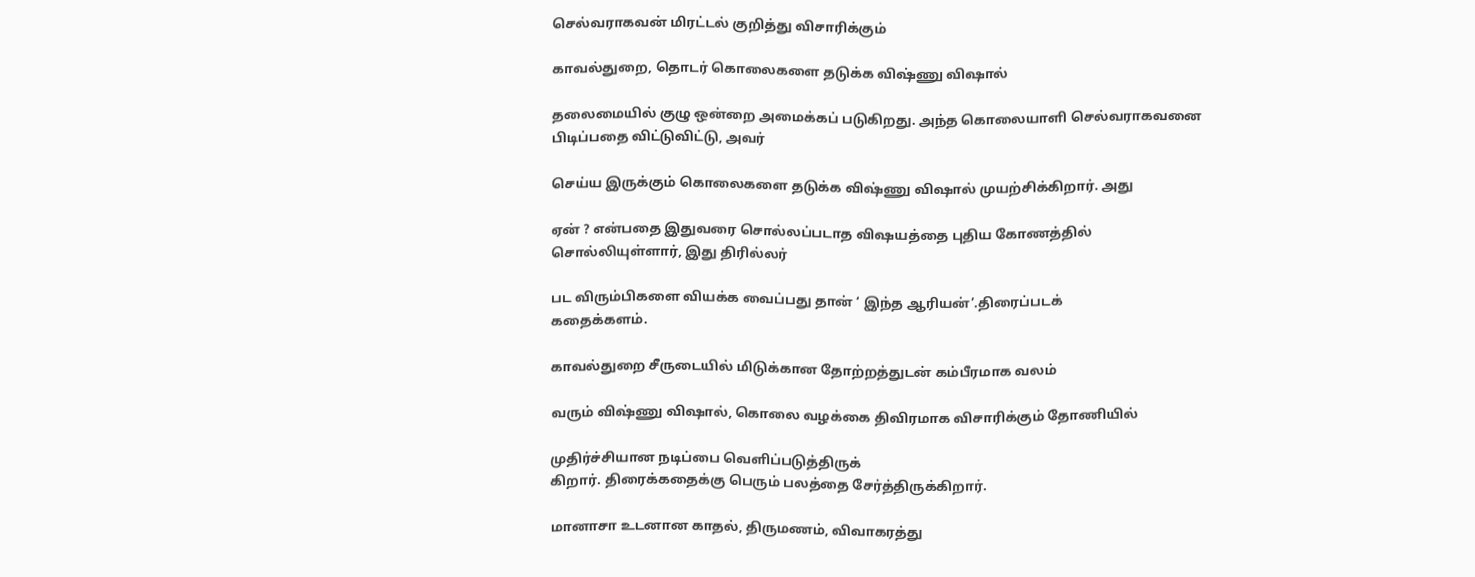செல்வராகவன் மிரட்டல் குறித்து விசாரிக்கும்

காவல்துறை, தொடர் கொலைகளை தடுக்க விஷ்ணு விஷால்

தலைமையில் குழு ஒன்றை அமைக்கப் படுகிறது. அந்த கொலையாளி செல்வராகவனை பிடிப்பதை விட்டுவிட்டு, அவர்

செய்ய இருக்கும் கொலைகளை தடுக்க விஷ்ணு விஷால் முயற்சிக்கிறார். அது

ஏன் ? என்பதை இதுவரை சொல்லப்படாத விஷயத்தை புதிய கோணத்தில் சொல்லியுள்ளார், இது திரில்லர்

பட விரும்பிகளை வியக்க வைப்பது தான் ‘ இந்த ஆரியன்’.திரைப்படக்
கதைக்களம்.

காவல்துறை சீருடையில் மிடுக்கான தோற்றத்துடன் கம்பீரமாக வலம்

வரும் விஷ்ணு விஷால், கொலை வழக்கை திவிரமாக விசாரிக்கும் தோணியில்

முதிர்ச்சியான நடிப்பை வெளிப்படுத்திருக்
கிறார். திரைக்கதைக்கு பெரும் பலத்தை சேர்த்திருக்கிறார்.

மானாசா உடனான காதல், திருமணம், விவாகரத்து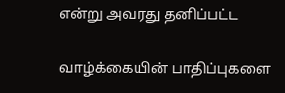என்று அவரது தனிப்பட்ட

வாழ்க்கையின் பாதிப்புகளை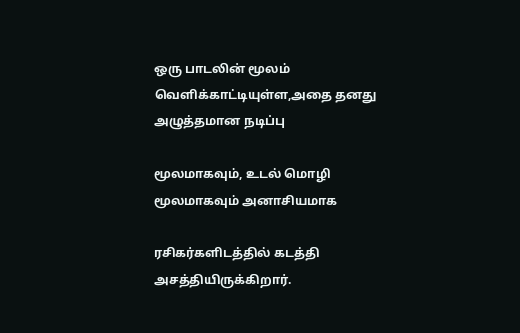ஒரு பாடலின் மூலம் வெளிக்காட்டியுள்ள,அதை தனது அழுத்தமான நடிப்பு

மூலமாகவும், உடல் மொழி மூலமாகவும் அனாசியமாக

ரசிகர்களிடத்தில் கடத்தி அசத்தியிருக்கிறார்.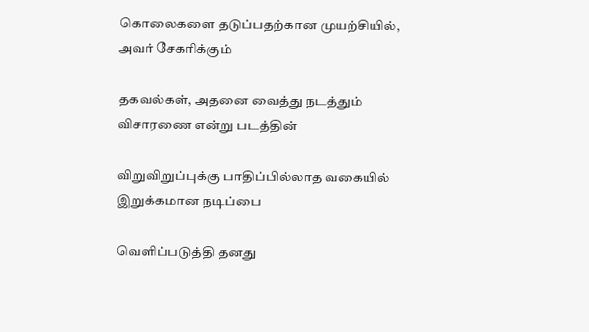கொலைகளை தடுப்பதற்கான முயற்சியில், அவர் சேகரிக்கும்

தகவல்கள், அதனை வைத்து நடத்தும் விசாரணை என்று படத்தின்

விறுவிறுப்புக்கு பாதிப்பில்லாத வகையில் இறுக்கமான நடிப்பை

வெளிப்படுத்தி தனது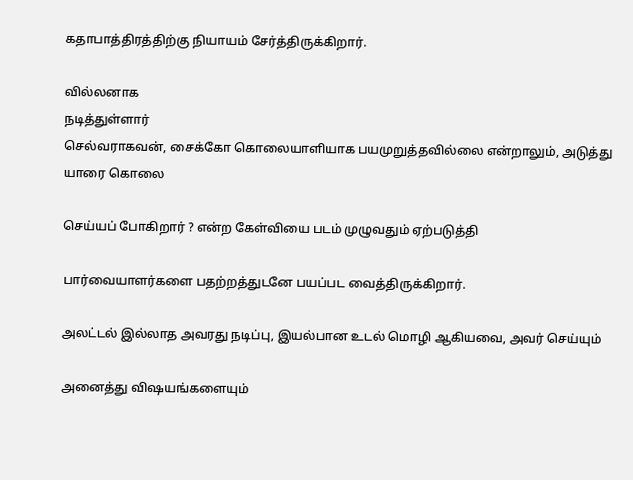கதாபாத்திரத்திற்கு நியாயம் சேர்த்திருக்கிறார்.

வில்லனாக
நடித்துள்ளார்
செல்வராகவன், சைக்கோ கொலையாளியாக பயமுறுத்தவில்லை என்றாலும், அடுத்து யாரை கொலை

செய்யப் போகிறார் ? என்ற கேள்வியை படம் முழுவதும் ஏற்படுத்தி

பார்வையாளர்களை பதற்றத்துடனே பயப்பட வைத்திருக்கிறார்.

அலட்டல் இல்லாத அவரது நடிப்பு, இயல்பான உடல் மொழி ஆகியவை, அவர் செய்யும்

அனைத்து விஷயங்களையும்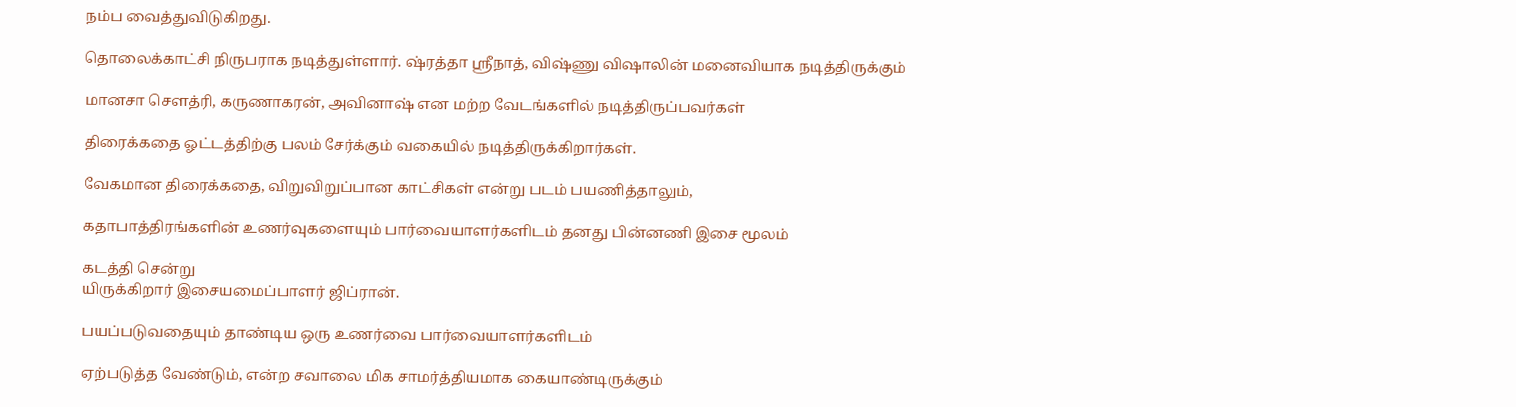நம்ப வைத்துவிடுகிறது.

தொலைக்காட்சி நிருபராக நடித்துள்ளார். ஷ்ரத்தா ஸ்ரீநாத், விஷ்ணு விஷாலின் மனைவியாக நடித்திருக்கும்

மானசா செளத்ரி, கருணாகரன், அவினாஷ் என மற்ற வேடங்களில் நடித்திருப்பவர்கள்

திரைக்கதை ஓட்டத்திற்கு பலம் சேர்க்கும் வகையில் நடித்திருக்கிறார்கள்.

வேகமான திரைக்கதை, விறுவிறுப்பான காட்சிகள் என்று படம் பயணித்தாலும்,

கதாபாத்திரங்களின் உணர்வுகளையும் பார்வையாளர்களிடம் தனது பின்னணி இசை மூலம்

கடத்தி சென்று
யிருக்கிறார் இசையமைப்பாளர் ஜிப்ரான்.

பயப்படுவதையும் தாண்டிய ஒரு உணர்வை பார்வையாளர்களிடம்

ஏற்படுத்த வேண்டும், என்ற சவாலை மிக சாமர்த்தியமாக கையாண்டிருக்கும்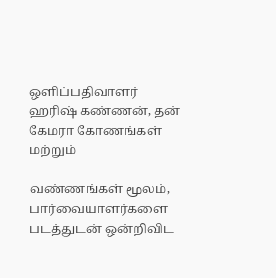ஒளிப்பதிவாளர் ஹரிஷ் கண்ணன், தன் கேமரா கோணங்கள் மற்றும்

வண்ணங்கள் மூலம், பார்வையாளர்களை படத்துடன் ஒன்றிவிட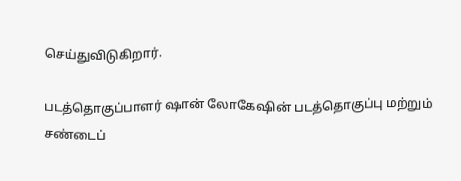செய்துவிடுகிறார்.

படத்தொகுப்பாளர் ஷான் லோகேஷின் படத்தொகுப்பு மற்றும் சண்டைப்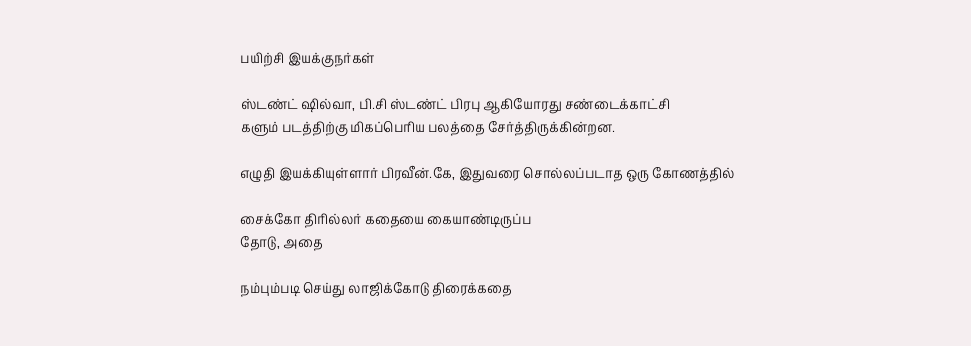பயிற்சி இயக்குநர்கள்

ஸ்டண்ட் ஷில்வா, பி.சி ஸ்டண்ட் பிரபு ஆகியோரது சண்டைக்காட்சி
களும் படத்திற்கு மிகப்பெரிய பலத்தை சேர்த்திருக்கின்றன.

எழுதி இயக்கியுள்ளார் பிரவீன்.கே, இதுவரை சொல்லப்படாத ஒரு கோணத்தில்

சைக்கோ திரில்லர் கதையை கையாண்டிருப்ப
தோடு, அதை

நம்பும்படி செய்து லாஜிக்கோடு திரைக்கதை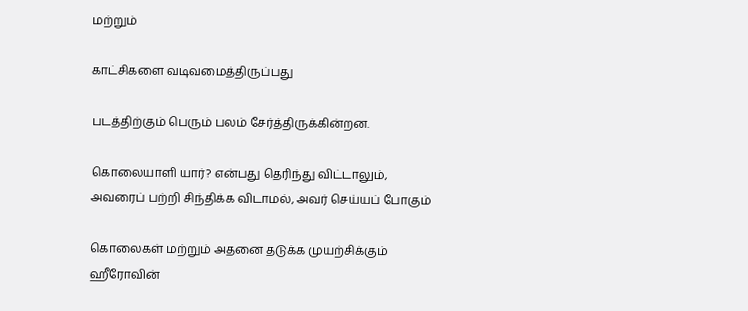மற்றும்

காட்சிகளை வடிவமைத்திருப்பது

படத்திற்கும் பெரும் பலம் சேர்த்திருக்கின்றன.

கொலையாளி யார்? என்பது தெரிந்து விட்டாலும், அவரைப் பற்றி சிந்திக்க விடாமல், அவர் செய்யப் போகும்

கொலைகள் மற்றும் அதனை தடுக்க முயற்சிக்கும் ஹீரோவின்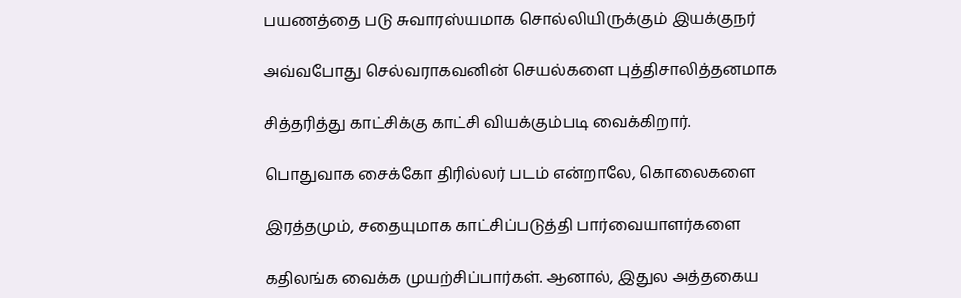பயணத்தை படு சுவாரஸ்யமாக சொல்லியிருக்கும் இயக்குநர்

அவ்வபோது செல்வராகவனின் செயல்களை புத்திசாலித்தனமாக

சித்தரித்து காட்சிக்கு காட்சி வியக்கும்படி வைக்கிறார்.

பொதுவாக சைக்கோ திரில்லர் படம் என்றாலே, கொலைகளை

இரத்தமும், சதையுமாக காட்சிப்படுத்தி பார்வையாளர்களை

கதிலங்க வைக்க முயற்சிப்பார்கள். ஆனால், இதுல அத்தகைய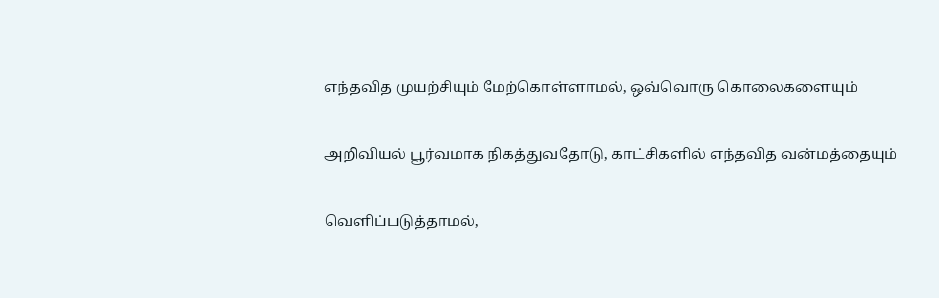எந்தவித முயற்சியும் மேற்கொள்ளாமல், ஒவ்வொரு கொலைகளையும்

அறிவியல் பூர்வமாக நிகத்துவதோடு, காட்சிகளில் எந்தவித வன்மத்தையும்

வெளிப்படுத்தாமல்,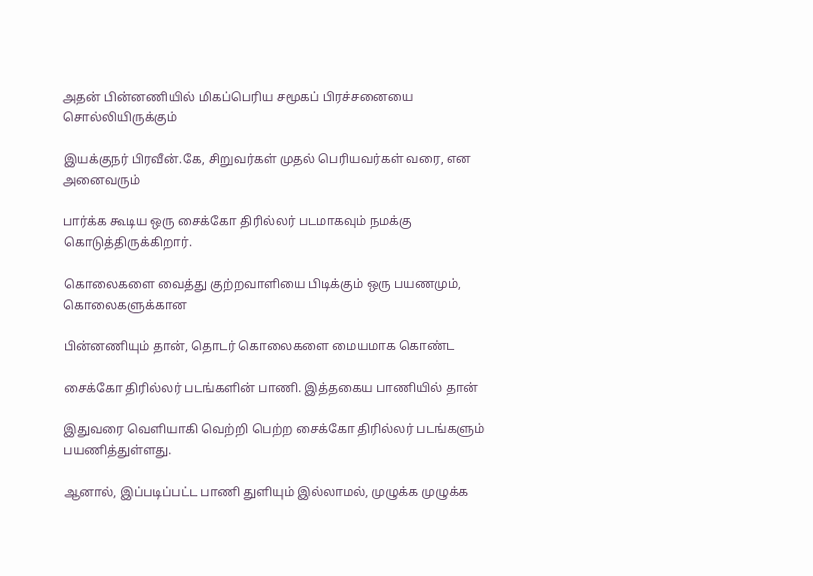அதன் பின்னணியில் மிகப்பெரிய சமூகப் பிரச்சனையை சொல்லியிருக்கும்

இயக்குநர் பிரவீன்.கே, சிறுவர்கள் முதல் பெரியவர்கள் வரை, என அனைவரும்

பார்க்க கூடிய ஒரு சைக்கோ திரில்லர் படமாகவும் நமக்கு கொடுத்திருக்கிறார்.

கொலைகளை வைத்து குற்றவாளியை பிடிக்கும் ஒரு பயணமும், கொலைகளுக்கான

பின்னணியும் தான், தொடர் கொலைகளை மையமாக கொண்ட

சைக்கோ திரில்லர் படங்களின் பாணி. இத்தகைய பாணியில் தான்

இதுவரை வெளியாகி வெற்றி பெற்ற சைக்கோ திரில்லர் படங்களும் பயணித்துள்ளது.

ஆனால், இப்படிப்பட்ட பாணி துளியும் இல்லாமல், முழுக்க முழுக்க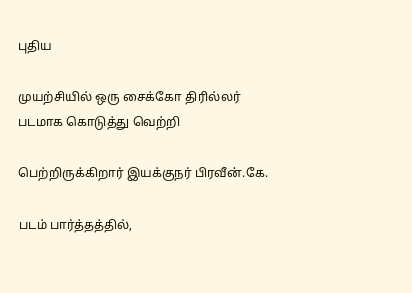புதிய

முயற்சியில் ஒரு சைக்கோ திரில்லர் படமாக கொடுத்து வெற்றி

பெற்றிருக்கிறார் இயக்குநர் பிரவீன்.கே.

படம் பார்த்தத்தில்,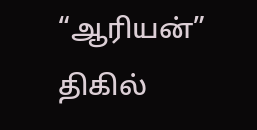“ஆரியன்” திகில்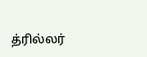த்ரில்லர்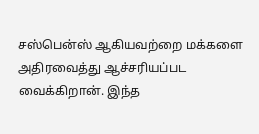சஸ்பென்ஸ் ஆகியவற்றை மக்களை அதிரவைத்து ஆச்சரியப்பட வைக்கிறான். இந்த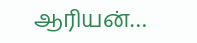ஆரியன்…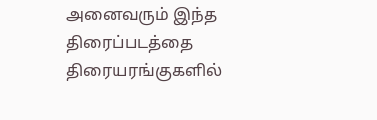அனைவரும் இந்த திரைப்படத்தை திரையரங்குகளில்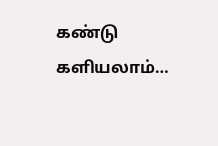கண்டு களியலாம்…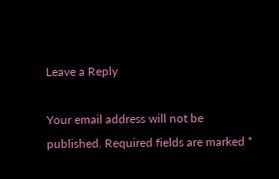Leave a Reply

Your email address will not be published. Required fields are marked *